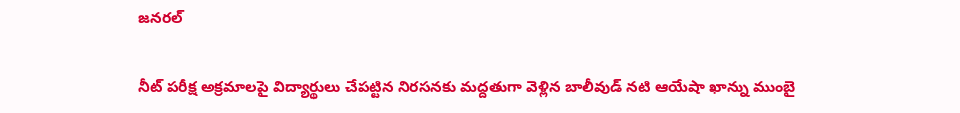జనరల్

నీట్ పరీక్ష అక్రమాలపై విద్యార్థులు చేపట్టిన నిరసనకు మద్దతుగా వెళ్లిన బాలీవుడ్ నటి ఆయేషా ఖాన్ను ముంబై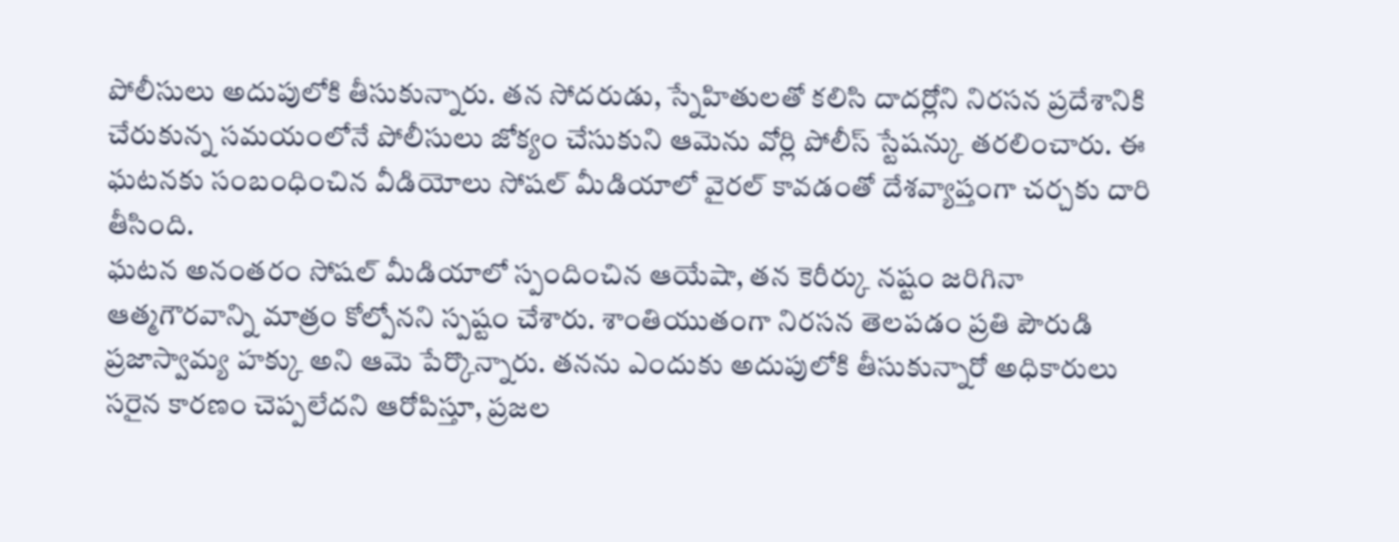పోలీసులు అదుపులోకి తీసుకున్నారు. తన సోదరుడు, స్నేహితులతో కలిసి దాదర్లోని నిరసన ప్రదేశానికి చేరుకున్న సమయంలోనే పోలీసులు జోక్యం చేసుకుని ఆమెను వోర్లి పోలీస్ స్టేషన్కు తరలించారు. ఈ ఘటనకు సంబంధించిన వీడియోలు సోషల్ మీడియాలో వైరల్ కావడంతో దేశవ్యాప్తంగా చర్చకు దారి తీసింది.
ఘటన అనంతరం సోషల్ మీడియాలో స్పందించిన ఆయేషా, తన కెరీర్కు నష్టం జరిగినా ఆత్మగౌరవాన్ని మాత్రం కోల్పోనని స్పష్టం చేశారు. శాంతియుతంగా నిరసన తెలపడం ప్రతి పౌరుడి ప్రజాస్వామ్య హక్కు అని ఆమె పేర్కొన్నారు. తనను ఎందుకు అదుపులోకి తీసుకున్నారో అధికారులు సరైన కారణం చెప్పలేదని ఆరోపిస్తూ, ప్రజల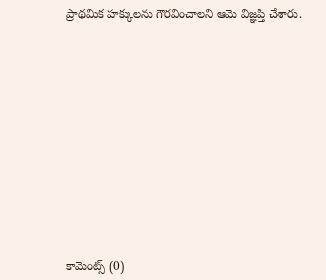ప్రాథమిక హక్కులను గౌరవించాలని ఆమె విజ్ఞప్తి చేశారు.













కామెంట్స్ (0)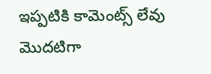ఇప్పటికి కామెంట్స్ లేవు
మొదటిగా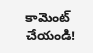కామెంట్ చేయండి!